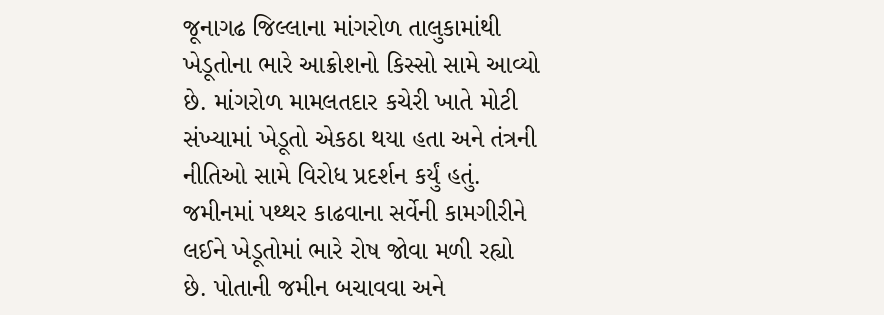જૂનાગઢ જિલ્લાના માંગરોળ તાલુકામાંથી ખેડૂતોના ભારે આક્રોશનો કિસ્સો સામે આવ્યો છે. માંગરોળ મામલતદાર કચેરી ખાતે મોટી સંખ્યામાં ખેડૂતો એકઠા થયા હતા અને તંત્રની નીતિઓ સામે વિરોધ પ્રદર્શન કર્યું હતું. જમીનમાં પથ્થર કાઢવાના સર્વેની કામગીરીને લઈને ખેડૂતોમાં ભારે રોષ જોવા મળી રહ્યો છે. પોતાની જમીન બચાવવા અને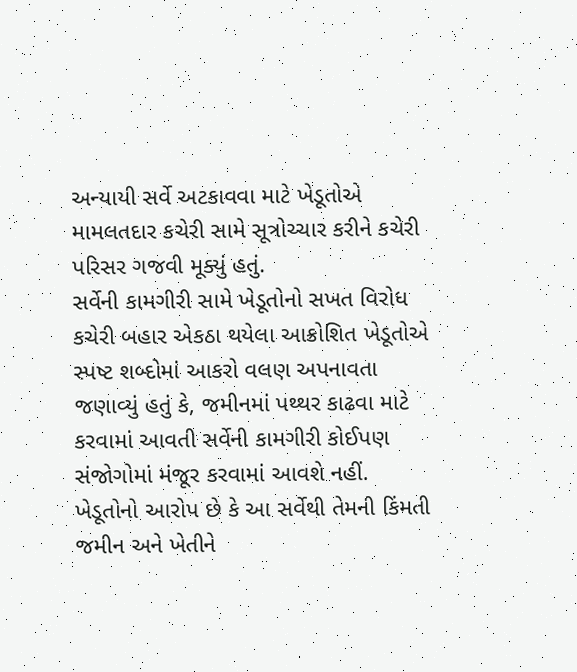અન્યાયી સર્વે અટકાવવા માટે ખેડૂતોએ મામલતદાર કચેરી સામે સૂત્રોચ્ચાર કરીને કચેરી પરિસર ગજવી મૂક્યું હતું.
સર્વેની કામગીરી સામે ખેડૂતોનો સખત વિરોધ
કચેરી બહાર એકઠા થયેલા આક્રોશિત ખેડૂતોએ સ્પષ્ટ શબ્દોમાં આકરો વલણ અપનાવતા જણાવ્યું હતું કે, જમીનમાં પથ્થર કાઢવા માટે કરવામાં આવતી સર્વેની કામગીરી કોઈપણ સંજોગોમાં મંજૂર કરવામાં આવશે નહીં. ખેડૂતોનો આરોપ છે કે આ સર્વેથી તેમની કિંમતી જમીન અને ખેતીને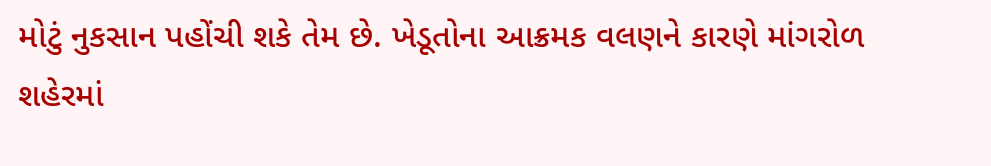મોટું નુકસાન પહોંચી શકે તેમ છે. ખેડૂતોના આક્રમક વલણને કારણે માંગરોળ શહેરમાં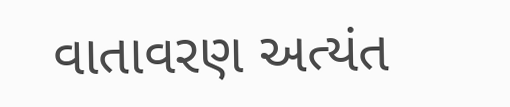વાતાવરણ અત્યંત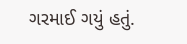ગરમાઈ ગયું હતું.